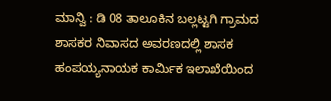ಮಾನ್ವಿ : ಡಿ 08 ತಾಲೂಕಿನ ಬಲ್ಲಟ್ಟಗಿ ಗ್ರಾಮದ ಶಾಸಕರ ನಿವಾಸದ ಅವರಣದಲ್ಲಿ ಶಾಸಕ ಹಂಪಯ್ಯನಾಯಕ ಕಾರ್ಮಿಕ ಇಲಾಖೆಯಿಂದ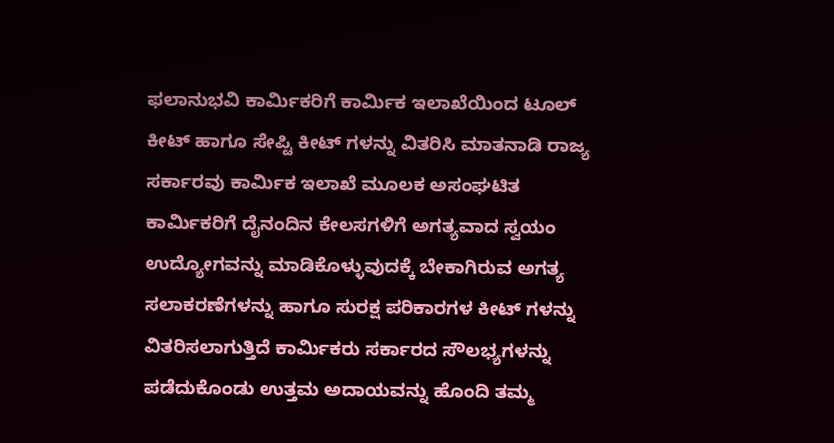ಫಲಾನುಭವಿ ಕಾರ್ಮಿಕರಿಗೆ ಕಾರ್ಮಿಕ ಇಲಾಖೆಯಿಂದ ಟೂಲ್ ಕೀಟ್ ಹಾಗೂ ಸೇಪ್ಟಿ ಕೀಟ್ ಗಳನ್ನು ವಿತರಿಸಿ ಮಾತನಾಡಿ ರಾಜ್ಯ ಸರ್ಕಾರವು ಕಾರ್ಮಿಕ ಇಲಾಖೆ ಮೂಲಕ ಅಸಂಘಟಿತ ಕಾರ್ಮಿಕರಿಗೆ ದೈನಂದಿನ ಕೇಲಸಗಳಿಗೆ ಅಗತ್ಯವಾದ ಸ್ವಯಂ ಉದ್ಯೋಗವನ್ನು ಮಾಡಿಕೊಳ್ಳುವುದಕ್ಕೆ ಬೇಕಾಗಿರುವ ಅಗತ್ಯ ಸಲಾಕರಣೆಗಳನ್ನು ಹಾಗೂ ಸುರಕ್ಷ ಪರಿಕಾರಗಳ ಕೀಟ್ ಗಳನ್ನು ವಿತರಿಸಲಾಗುತ್ತಿದೆ ಕಾರ್ಮಿಕರು ಸರ್ಕಾರದ ಸೌಲಭ್ಯಗಳನ್ನು ಪಡೆದುಕೊಂಡು ಉತ್ತಮ ಅದಾಯವನ್ನು ಹೊಂದಿ ತಮ್ಮ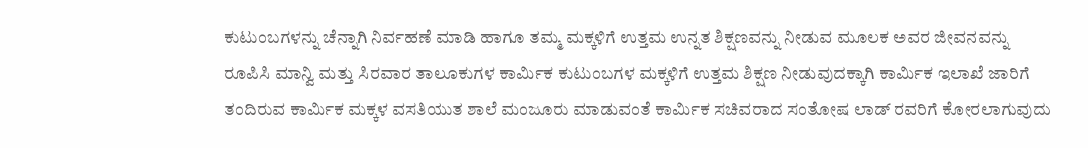ಕುಟುಂಬಗಳನ್ನು ಚೆನ್ನಾಗಿ ನಿರ್ವಹಣೆ ಮಾಡಿ ಹಾಗೂ ತಮ್ಮ ಮಕ್ಕಳಿಗೆ ಉತ್ತಮ ಉನ್ನತ ಶಿಕ್ಷಣವನ್ನು ನೀಡುವ ಮೂಲಕ ಅವರ ಜೀವನವನ್ನು ರೂಪಿಸಿ ಮಾನ್ವಿ ಮತ್ತು ಸಿರವಾರ ತಾಲೂಕುಗಳ ಕಾರ್ಮಿಕ ಕುಟುಂಬಗಳ ಮಕ್ಕಳಿಗೆ ಉತ್ತಮ ಶಿಕ್ಷಣ ನೀಡುವುದಕ್ಕಾಗಿ ಕಾರ್ಮಿಕ ಇಲಾಖೆ ಜಾರಿಗೆ ತಂದಿರುವ ಕಾರ್ಮಿಕ ಮಕ್ಕಳ ವಸತಿಯುತ ಶಾಲೆ ಮಂಜೂರು ಮಾಡುವಂತೆ ಕಾರ್ಮಿಕ ಸಚಿವರಾದ ಸಂತೋಷ ಲಾಡ್ ರವರಿಗೆ ಕೋರಲಾಗುವುದು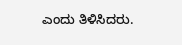ಎಂದು ತಿಳಿಸಿದರು.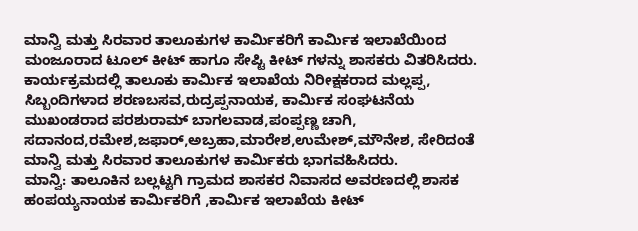ಮಾನ್ವಿ ಮತ್ತು ಸಿರವಾರ ತಾಲೂಕುಗಳ ಕಾರ್ಮಿಕರಿಗೆ ಕಾರ್ಮಿಕ ಇಲಾಖೆಯಿಂದ ಮಂಜೂರಾದ ಟೂಲ್ ಕೀಟ್ ಹಾಗೂ ಸೇಪ್ಟಿ ಕೀಟ್ ಗಳನ್ನು ಶಾಸಕರು ವಿತರಿಸಿದರು.
ಕಾರ್ಯಕ್ರಮದಲ್ಲಿ ತಾಲೂಕು ಕಾರ್ಮಿಕ ಇಲಾಖೆಯ ನಿರೀಕ್ಷಕರಾದ ಮಲ್ಲಪ್ಪ, ಸಿಬ್ಬಂದಿಗಳಾದ ಶರಣಬಸವ,ರುದ್ರಪ್ಪನಾಯಕ, ಕಾರ್ಮಿಕ ಸಂಘಟನೆಯ ಮುಖಂಡರಾದ ಪರಶುರಾಮ್ ಬಾಗಲವಾಡ,ಪಂಪ್ಪಣ್ಣ ಚಾಗಿ, ಸದಾನಂದ,ರಮೇಶ,ಜಫಾರ್,ಅಬ್ರಹಾ,ಮಾರೇಶ,ಉಮೇಶ್,ಮೌನೇಶ, ಸೇರಿದಂತೆ ಮಾನ್ವಿ ಮತ್ತು ಸಿರವಾರ ತಾಲೂಕುಗಳ ಕಾರ್ಮಿಕರು ಭಾಗವಹಿಸಿದರು.
ಮಾನ್ವಿ: ತಾಲೂಕಿನ ಬಲ್ಲಟ್ಟಗಿ ಗ್ರಾಮದ ಶಾಸಕರ ನಿವಾಸದ ಅವರಣದಲ್ಲಿ ಶಾಸಕ ಹಂಪಯ್ಯನಾಯಕ ಕಾರ್ಮಿಕರಿಗೆ ,ಕಾರ್ಮಿಕ ಇಲಾಖೆಯ ಕೀಟ್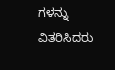ಗಳನ್ನು ವಿತರಿಸಿದರು